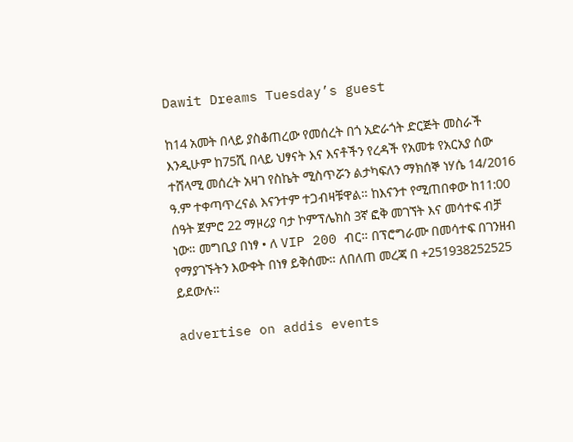Dawit Dreams Tuesday’s guest

ከ14 አመት በላይ ያስቆጠረው የመሰረት በጎ አድራጎት ድርጅት መስራች እንዲሁም ከ75ሺ በላይ ህፃናት እና እናቶችን የረዳች የአመቱ የአርአያ ሰው ተሸላሚ መሰረት አዛገ የስኬት ሚስጥሯን ልታካፍለን ማክሰኞ ነሃሴ 14/2016 ዓ.ም ተቀጣጥረናል እናንተም ተጋብዛቹዋል። ከእናንተ የሚጠበቀው ከ11:00 ሰዓት ጀምሮ 22 ማዞሪያ ባታ ኮምፕሌክስ 3ኛ ፎቅ መገኘት እና መሳተፍ ብቻ ነው። መግቢያ በነፃ • ለ VIP 200 ብር። በፕሮግራሙ በመሳተፍ በገንዘብ የማያገኙትን እውቀት በነፃ ይቅሰሙ። ለበለጠ መረጃ በ +251938252525 ይደውሉ።

advertise on addis events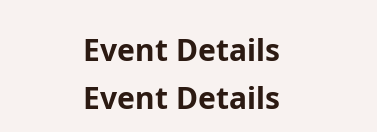Event Details
Event Details